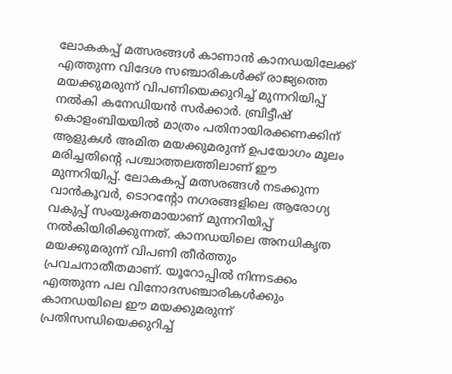ലോകകപ്പ് മത്സരങ്ങൾ കാണാൻ കാനഡയിലേക്ക് എത്തുന്ന വിദേശ സഞ്ചാരികൾക്ക് രാജ്യത്തെ മയക്കുമരുന്ന് വിപണിയെക്കുറിച്ച് മുന്നറിയിപ്പ് നൽകി കനേഡിയൻ സർക്കാർ. ബ്രിട്ടീഷ് കൊളംബിയയിൽ മാത്രം പതിനായിരക്കണക്കിന് ആളുകൾ അമിത മയക്കുമരുന്ന് ഉപയോഗം മൂലം മരിച്ചതിന്റെ പശ്ചാത്തലത്തിലാണ് ഈ മുന്നറിയിപ്പ്. ലോകകപ്പ് മത്സരങ്ങൾ നടക്കുന്ന വാൻകൂവർ, ടൊറൻ്റോ നഗരങ്ങളിലെ ആരോഗ്യ വകുപ്പ് സംയുക്തമായാണ് മുന്നറിയിപ്പ് നൽകിയിരിക്കുന്നത്. കാനഡയിലെ അനധികൃത മയക്കുമരുന്ന് വിപണി തീർത്തും പ്രവചനാതീതമാണ്. യൂറോപ്പിൽ നിന്നടക്കം എത്തുന്ന പല വിനോദസഞ്ചാരികൾക്കും കാനഡയിലെ ഈ മയക്കുമരുന്ന് പ്രതിസന്ധിയെക്കുറിച്ച്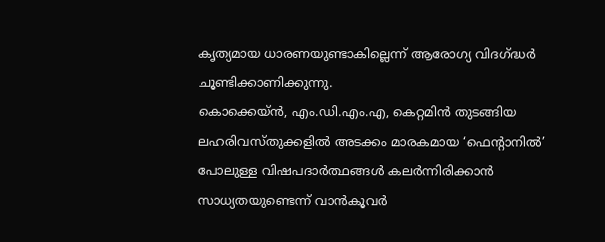കൃത്യമായ ധാരണയുണ്ടാകില്ലെന്ന് ആരോഗ്യ വിദഗ്ദ്ധർ ചൂണ്ടിക്കാണിക്കുന്നു.
കൊക്കെയ്ൻ, എം.ഡി.എം.എ, കെറ്റമിൻ തുടങ്ങിയ ലഹരിവസ്തുക്കളിൽ അടക്കം മാരകമായ ‘ഫെൻ്റാനിൽ’ പോലുള്ള വിഷപദാർത്ഥങ്ങൾ കലർന്നിരിക്കാൻ സാധ്യതയുണ്ടെന്ന് വാൻകൂവർ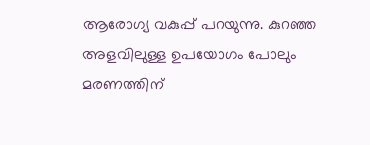ആരോഗ്യ വകുപ്പ് പറയുന്നു. കുറഞ്ഞ അളവിലുള്ള ഉപയോഗം പോലും മരണത്തിന്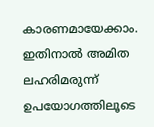കാരണമായേക്കാം. ഇതിനാൽ അമിത ലഹരിമരുന്ന് ഉപയോഗത്തിലൂടെ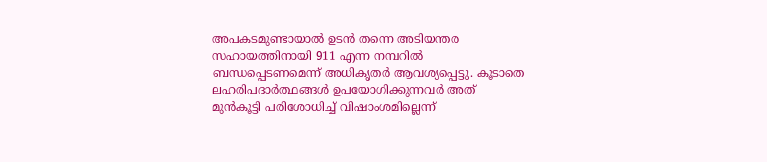അപകടമുണ്ടായാൽ ഉടൻ തന്നെ അടിയന്തര സഹായത്തിനായി 911 എന്ന നമ്പറിൽ ബന്ധപ്പെടണമെന്ന് അധികൃതർ ആവശ്യപ്പെട്ടു. കൂടാതെ ലഹരിപദാർത്ഥങ്ങൾ ഉപയോഗിക്കുന്നവർ അത് മുൻകൂട്ടി പരിശോധിച്ച് വിഷാംശമില്ലെന്ന്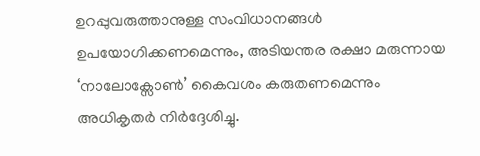ഉറപ്പുവരുത്താനുള്ള സംവിധാനങ്ങൾ ഉപയോഗിക്കണമെന്നും, അടിയന്തര രക്ഷാ മരുന്നായ ‘നാലോക്സോൺ’ കൈവശം കരുതണമെന്നും അധികൃതർ നിർദ്ദേശിച്ചു.